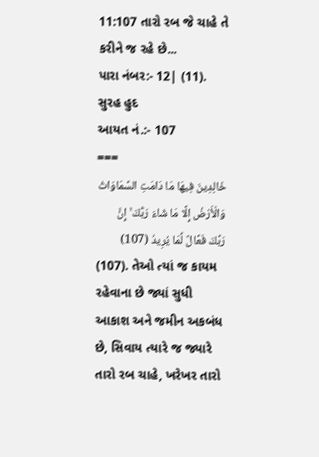11:107 તારો રબ જે ચાહે તે કરીને જ રહે છે...
પારા નંબર:- 12| (11). સુરહ હુદ
આયત નં.:- 107
===
خَالِدِينَ فِيهَا مَا دَامَتِ السَّمَاوَاتُ وَالْأَرْضُ إِلَّا مَا شَاءَ رَبُّكَ ۚ إِنَّ رَبَّكَ فَعَّالٌ لِّمَا يُرِيدُ (107)
(107). તેઓ ત્યાં જ કાયમ રહેવાના છે જ્યાં સુધી આકાશ અને જમીન અકબંધ છે, સિવાય ત્યારે જ જ્યારે તારો રબ ચાહે, ખરેખર તારો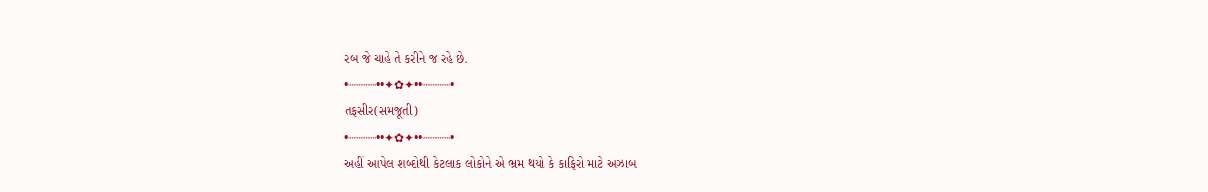રબ જે ચાહે તે કરીને જ રહે છે.
•┈┈┈┈••✦✿✦••┈┈┈┈•
તફસીર(સમજૂતી)
•┈┈┈┈••✦✿✦••┈┈┈┈•
અહીં આપેલ શબ્દોથી કેટલાક લોકોને એ ભ્રમ થયો કે કાફિરો માટે અઝાબ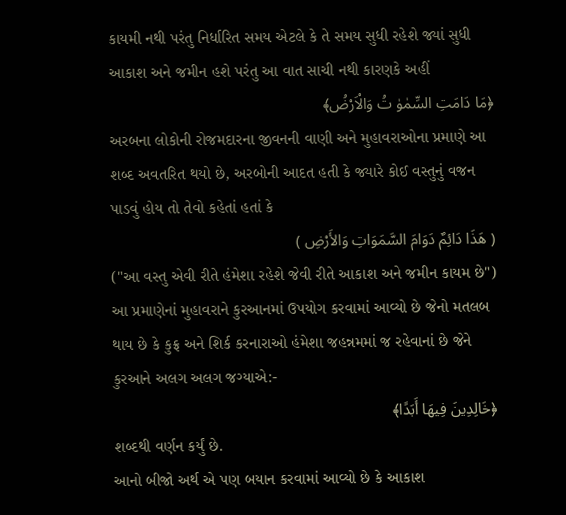કાયમી નથી પરંતુ નિર્ધારિત સમય એટલે કે તે સમય સુધી રહેશે જ્યાં સુધી આકાશ અને જમીન હશે પરંતુ આ વાત સાચી નથી કારણકે અહીં
﴿مَا دَامَتِ السِّمٰوٰ تُ وَالْاَرْضُ﴾
અરબના લોકોની રોજમદારના જીવનની વાણી અને મુહાવરાઓના પ્રમાણે આ શબ્દ અવતરિત થયો છે, અરબોની આદત હતી કે જ્યારે કોઈ વસ્તુનું વજન પાડવું હોય તો તેવો કહેતાં હતાં કે
( هَذَا دَائِمٌ دَوَامَ السَّمَوَاتِ وَالأَرْضِ )
("આ વસ્તુ એવી રીતે હંમેશા રહેશે જેવી રીતે આકાશ અને જમીન કાયમ છે")
આ પ્રમાણેનાં મુહાવરાને કુરઆનમાં ઉપયોગ કરવામાં આવ્યો છે જેનો મતલબ થાય છે કે કુફ્ર અને શિર્ક કરનારાઓ હંમેશા જહન્નમમાં જ રહેવાનાં છે જેને કુરઆને અલગ અલગ જગ્યાએ:-
﴿خَالِدِينَ فِيهَا أَبَدًا﴾
શબ્દથી વર્ણન કર્યું છે.
આનો બીજો અર્થ એ પણ બયાન કરવામાં આવ્યો છે કે આકાશ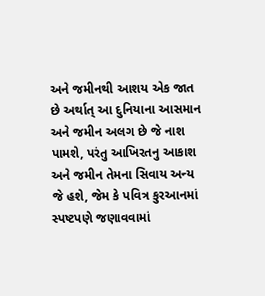અને જમીનથી આશય એક જાત છે અર્થાત્ આ દુનિયાના આસમાન અને જમીન અલગ છે જે નાશ પામશે, પરંતુ આખિરતનુ આકાશ અને જમીન તેમના સિવાય અન્ય જે હશે, જેમ કે પવિત્ર કુરઆનમાં સ્પષ્ટપણે જણાવવામાં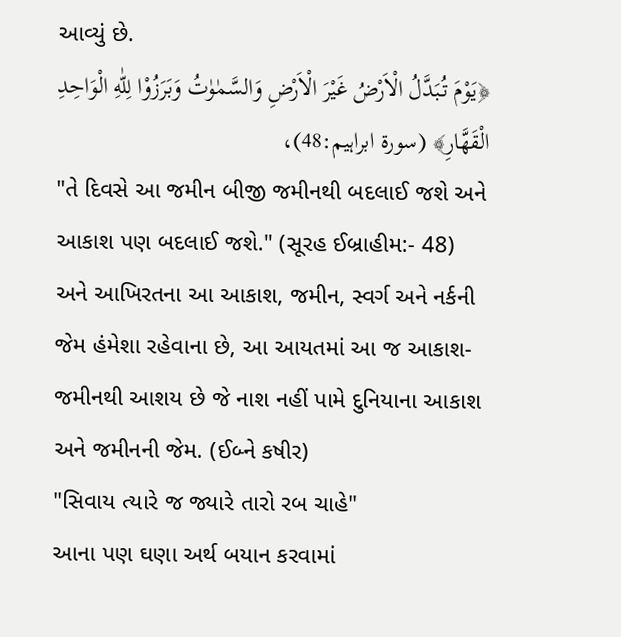આવ્યું છે.
﴿يَوْمَ تُبَدَّلُ الْاَرْضُ غَيْرَ الْاَرْضِ وَالسَّمٰوٰتُ وَبَرَزُوْا لِلّٰهِ الْوَاحِدِ الْقَهَّارِ﴾ (سورۃ ابراہیم:48)،
"તે દિવસે આ જમીન બીજી જમીનથી બદલાઈ જશે અને આકાશ પણ બદલાઈ જશે." (સૂરહ ઈબ્રાહીમ:- 48)
અને આખિરતના આ આકાશ, જમીન, સ્વર્ગ અને નર્કની જેમ હંમેશા રહેવાના છે, આ આયતમાં આ જ આકાશ-જમીનથી આશય છે જે નાશ નહીં પામે દુનિયાના આકાશ અને જમીનની જેમ. (ઈબ્ને કષીર)
"સિવાય ત્યારે જ જ્યારે તારો રબ ચાહે"
આના પણ ઘણા અર્થ બયાન કરવામાં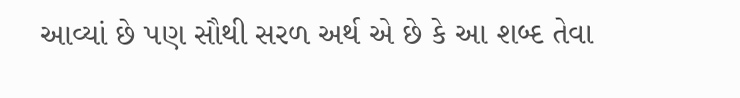આવ્યાં છે પણ સૌથી સરળ અર્થ એ છે કે આ શબ્દ તેવા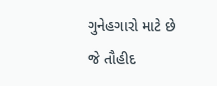ગુનેહગારો માટે છે જે તૌહીદ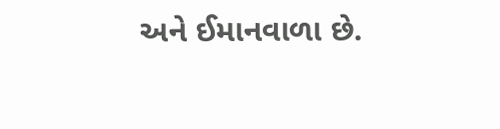અને ઈમાનવાળા છે.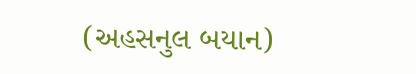(અહસનુલ બયાન)